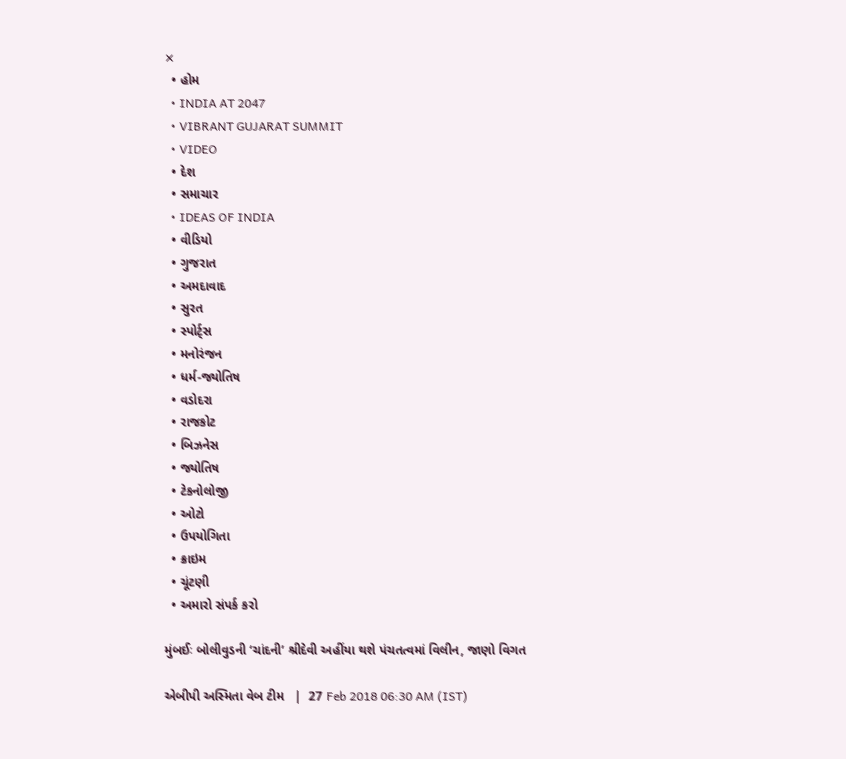✕
  • હોમ
  • INDIA AT 2047
  • VIBRANT GUJARAT SUMMIT
  • VIDEO
  • દેશ
  • સમાચાર
  • IDEAS OF INDIA
  • વીડિયો
  • ગુજરાત
  • અમદાવાદ
  • સુરત
  • સ્પોર્ટ્સ
  • મનોરંજન
  • ધર્મ-જ્યોતિષ
  • વડોદરા
  • રાજકોટ
  • બિઝનેસ
  • જ્યોતિષ
  • ટેકનોલોજી
  • ઓટો
  • ઉપયોગિતા
  • ક્રાઇમ
  • ચૂંટણી
  • અમારો સંપર્ક કરો

મુંબઈઃ બોલીવુડની ‘ચાંદની’ શ્રીદેવી અહીંયા થશે પંચતત્વમાં વિલીન, જાણો વિગત

એબીપી અસ્મિતા વેબ ટીમ   |  27 Feb 2018 06:30 AM (IST)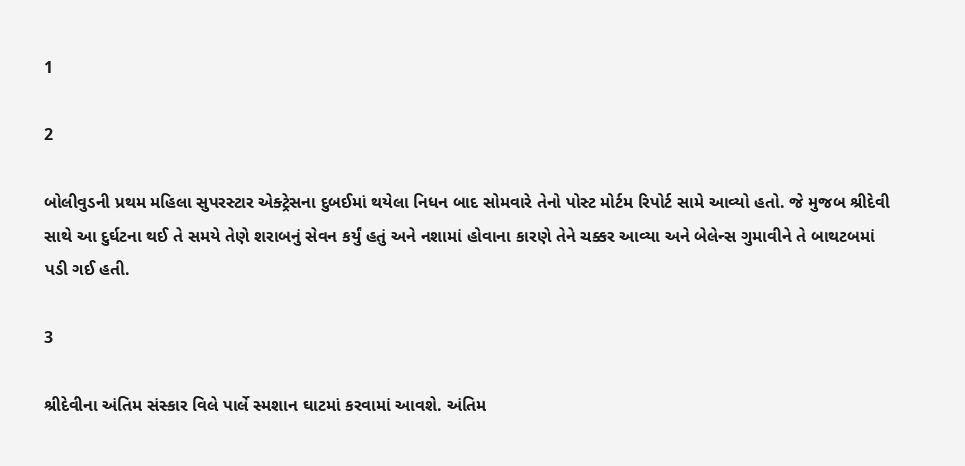1

2

બોલીવુડની પ્રથમ મહિલા સુપરસ્ટાર એક્ટ્રેસના દુબઈમાં થયેલા નિધન બાદ સોમવારે તેનો પોસ્ટ મોર્ટમ રિપોર્ટ સામે આવ્યો હતો. જે મુજબ શ્રીદેવી સાથે આ દુર્ઘટના થઈ તે સમયે તેણે શરાબનું સેવન કર્યું હતું અને નશામાં હોવાના કારણે તેને ચક્કર આવ્યા અને બેલેન્સ ગુમાવીને તે બાથટબમાં પડી ગઈ હતી.

3

શ્રીદેવીના અંતિમ સંસ્કાર વિલે પાર્લે સ્મશાન ઘાટમાં કરવામાં આવશે. અંતિમ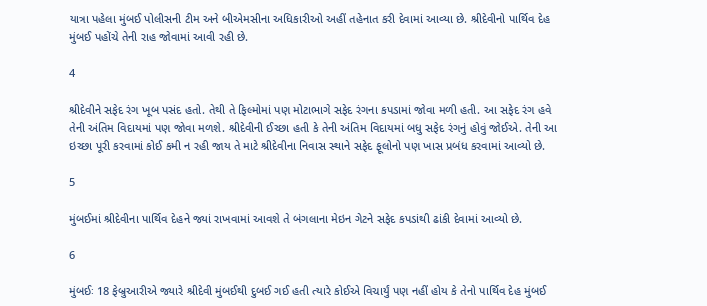યાત્રા પહેલા મુંબઈ પોલીસની ટીમ અને બીએમસીના અધિકારીઓ અહીં તહેનાત કરી દેવામાં આવ્યા છે. શ્રીદેવીનો પાર્થિવ દેહ મુંબઈ પહોંચે તેની રાહ જોવામાં આવી રહી છે.

4

શ્રીદેવીને સફેદ રંગ ખૂબ પસંદ હતો. તેથી તે ફિલ્મોમાં પણ મોટાભાગે સફેદ રંગના કપડામાં જોવા મળી હતી. આ સફેદ રંગ હવે તેની અંતિમ વિદાયમાં પણ જોવા મળશે. શ્રીદેવીની ઈચ્છા હતી કે તેની અંતિમ વિદાયમાં બધુ સફેદ રંગનું હોવું જોઈએ. તેની આ ઇચ્છા પૂરી કરવામાં કોઈ કમી ન રહી જાય તે માટે શ્રીદેવીના નિવાસ સ્થાને સફેદ ફૂલોનો પણ ખાસ પ્રબંધ કરવામાં આવ્યો છે.

5

મુંબઈમાં શ્રીદેવીના પાર્થિવ દેહને જ્યાં રાખવામાં આવશે તે બંગલાના મેઇન ગેટને સફેદ કપડાંથી ઢાંકી દેવામાં આવ્યો છે.

6

મુંબઈઃ 18 ફેબ્રુઆરીએ જ્યારે શ્રીદેવી મુંબઈથી દુબઈ ગઈ હતી ત્યારે કોઈએ વિચાર્યું પણ નહીં હોય કે તેનો પાર્થિવ દેહ મુંબઈ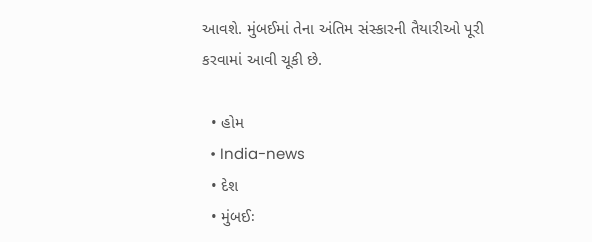આવશે. મુંબઈમાં તેના અંતિમ સંસ્કારની તૈયારીઓ પૂરી કરવામાં આવી ચૂકી છે.

  • હોમ
  • India-news
  • દેશ
  • મુંબઈઃ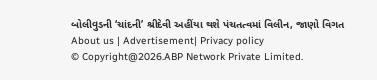બોલીવુડની ‘ચાંદની’ શ્રીદેવી અહીંયા થશે પંચતત્વમાં વિલીન, જાણો વિગત
About us | Advertisement| Privacy policy
© Copyright@2026.ABP Network Private Limited.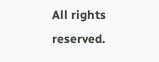All rights reserved.